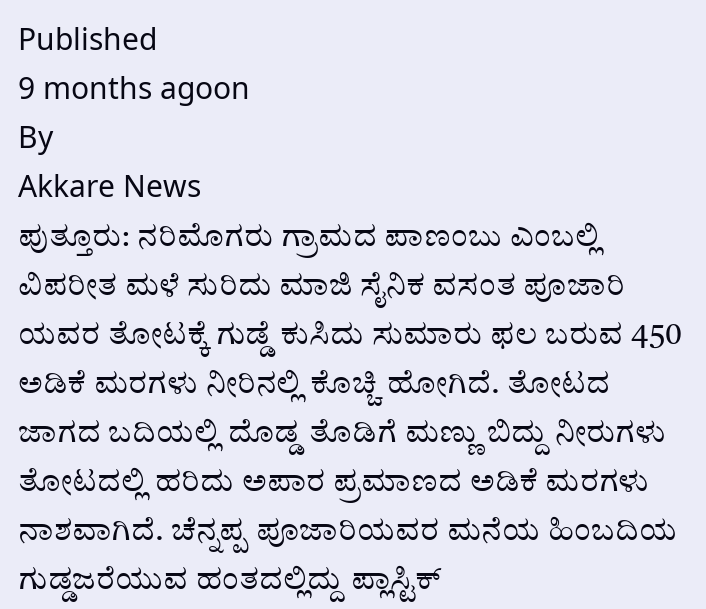Published
9 months agoon
By
Akkare News
ಪುತ್ತೂರು: ನರಿಮೊಗರು ಗ್ರಾಮದ ಪಾಣಂಬು ಎಂಬಲ್ಲಿ ವಿಪರೀತ ಮಳೆ ಸುರಿದು ಮಾಜಿ ಸೈನಿಕ ವಸಂತ ಪೂಜಾರಿ ಯವರ ತೋಟಕ್ಕೆ ಗುಡ್ಡೆ ಕುಸಿದು ಸುಮಾರು ಫಲ ಬರುವ 450 ಅಡಿಕೆ ಮರಗಳು ನೀರಿನಲ್ಲಿ ಕೊಚ್ಚಿ ಹೋಗಿದೆ. ತೋಟದ ಜಾಗದ ಬದಿಯಲ್ಲಿ ದೊಡ್ಡ ತೊಡಿಗೆ ಮಣ್ಣು ಬಿದ್ದು ನೀರುಗಳು ತೋಟದಲ್ಲಿ ಹರಿದು ಅಪಾರ ಪ್ರಮಾಣದ ಅಡಿಕೆ ಮರಗಳು ನಾಶವಾಗಿದೆ. ಚೆನ್ನಪ್ಪ ಪೂಜಾರಿಯವರ ಮನೆಯ ಹಿಂಬದಿಯ ಗುಡ್ಡಜರೆಯುವ ಹಂತದಲ್ಲಿದ್ದು ಪ್ಲಾಸ್ಟಿಕ್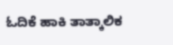ಓದಿಕೆ ಹಾಕಿ ತಾತ್ಕಾಲಿಕ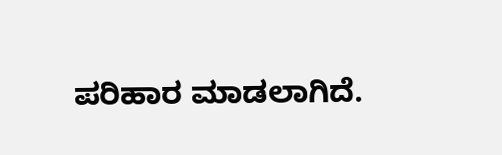ಪರಿಹಾರ ಮಾಡಲಾಗಿದೆ.